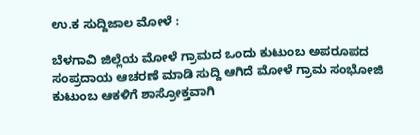ಉ.ಕ ಸುದ್ದಿಜಾಲ ಮೋಳೆ :

ಬೆಳಗಾವಿ ಜಿಲ್ಲೆಯ ಮೋಳೆ ಗ್ರಾಮದ ಒಂದು ಕುಟುಂಬ ಅಪರೂಪದ ಸಂಪ್ರದಾಯ ಆಚರಣೆ ಮಾಡಿ ಸುದ್ದಿ ಆಗಿದೆ ಮೋಳೆ ಗ್ರಾಮ ಸಂಭೋಜಿ ಕುಟುಂಬ ಆಕಳಿಗೆ ಶಾಸ್ರೋಕ್ತವಾಗಿ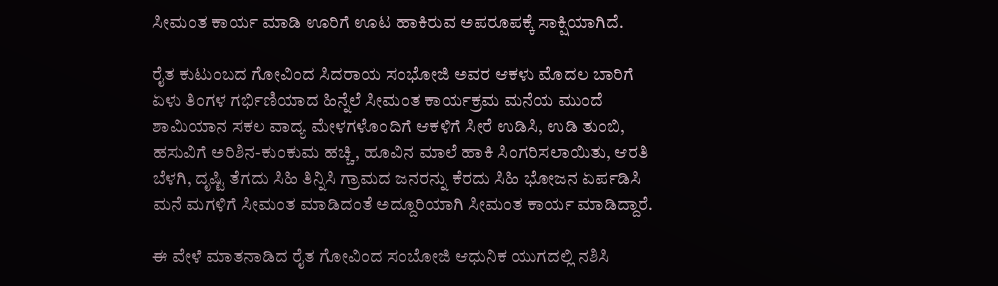ಸೀಮಂತ ಕಾರ್ಯ ಮಾಡಿ ಊರಿಗೆ ಊಟ ಹಾಕಿರುವ ಅಪರೂಪಕ್ಕೆ ಸಾಕ್ಷಿಯಾಗಿದೆ.

ರೈತ ಕುಟುಂಬದ ಗೋವಿಂದ ಸಿದರಾಯ ಸಂಭೋಜಿ ಅವರ ಆಕಳು ಮೊದಲ ಬಾರಿಗೆ ಏಳು ತಿಂಗಳ ಗರ್ಭಿಣಿಯಾದ ಹಿನ್ನೆಲೆ ಸೀಮಂತ ಕಾರ್ಯಕ್ರಮ ಮನೆಯ ಮುಂದೆ ಶಾಮಿಯಾನ ಸಕಲ ವಾದ್ಯ ಮೇಳಗಳೊಂದಿಗೆ ಆಕಳಿಗೆ ಸೀರೆ ಉಡಿಸಿ, ಉಡಿ ತುಂಬಿ, ಹಸುವಿಗೆ ಅರಿಶಿನ-ಕುಂಕುಮ ಹಚ್ಚಿ, ಹೂವಿನ ಮಾಲೆ ಹಾಕಿ ಸಿಂಗರಿಸಲಾಯಿತು, ಆರತಿ ಬೆಳಗಿ, ದೃಷ್ಟಿ ತೆಗದು ಸಿಹಿ ತಿನ್ನಿಸಿ ಗ್ರಾಮದ ಜನರನ್ನು ಕೆರದು ಸಿಹಿ ಭೋಜನ ಏರ್ಪಡಿಸಿ ಮನೆ ಮಗಳಿಗೆ ಸೀಮಂತ ಮಾಡಿದಂತೆ ಅದ್ದೂರಿಯಾಗಿ ಸೀಮಂತ ಕಾರ್ಯ ಮಾಡಿದ್ದಾರೆ.

ಈ ವೇಳೆ ಮಾತನಾಡಿದ ರೈತ ಗೋವಿಂದ ಸಂಬೋಜಿ ಆಧುನಿಕ ಯುಗದಲ್ಲಿ ನಶಿಸಿ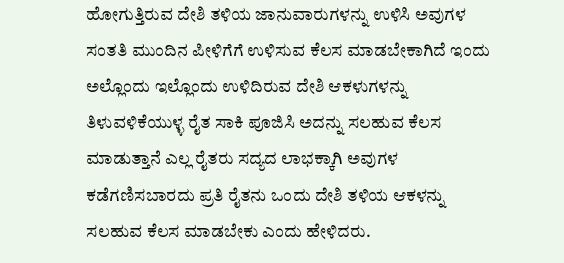ಹೋಗುತ್ತಿರುವ ದೇಶಿ ತಳಿಯ ಜಾನುವಾರುಗಳನ್ನು ಉಳಿಸಿ ಅವುಗಳ ಸಂತತಿ ಮುಂದಿನ ಪೀಳಿಗೆಗೆ ಉಳಿಸುವ ಕೆಲಸ ಮಾಡಬೇಕಾಗಿದೆ ಇಂದು ಅಲ್ಲೊಂದು ಇಲ್ಲೊಂದು ಉಳಿದಿರುವ ದೇಶಿ ಆಕಳುಗಳನ್ನು ತಿಳುವಳಿಕೆಯುಳ್ಳ ರೈತ ಸಾಕಿ ಪೂಜಿಸಿ ಅದನ್ನು ಸಲಹುವ ಕೆಲಸ ಮಾಡುತ್ತಾನೆ ಎಲ್ಲ ರೈತರು ಸದ್ಯದ ಲಾಭಕ್ಕಾಗಿ ಅವುಗಳ ಕಡೆಗಣಿಸಬಾರದು ಪ್ರತಿ ರೈತನು ಒಂದು ದೇಶಿ ತಳಿಯ ಆಕಳನ್ನು ಸಲಹುವ ಕೆಲಸ ಮಾಡಬೇಕು ಎಂದು ಹೇಳಿದರು.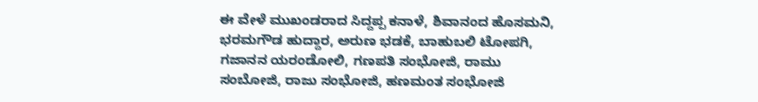ಈ ವೇಳೆ ಮುಖಂಡರಾದ ಸಿದ್ದಪ್ಪ ಕನಾಳೆ, ಶಿವಾನಂದ ಹೊಸಮನಿ, ಭರಮಗೌಡ ಹುದ್ದಾರ, ಅರುಣ ಭಡಕೆ, ಬಾಹುಬಲಿ‌ ಟೋಪಗಿ, ಗಜಾನನ ಯರಂಡೋಲಿ, ಗಣಪತಿ ಸಂಭೋಜಿ, ರಾಮು ಸಂಬೋಜಿ, ರಾಜು ಸಂಭೋಜಿ, ಹಣಮಂತ ಸಂಭೋಜಿ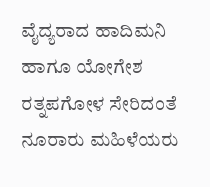ವೈದ್ಯರಾದ ಹಾದಿಮನಿ ಹಾಗೂ ಯೋಗೇಶ ರತ್ನಪಗೋಳ ಸೇರಿದಂತೆ ನೂರಾರು ಮಹಿಳೆಯರು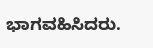ಭಾಗವಹಿಸಿದರು.